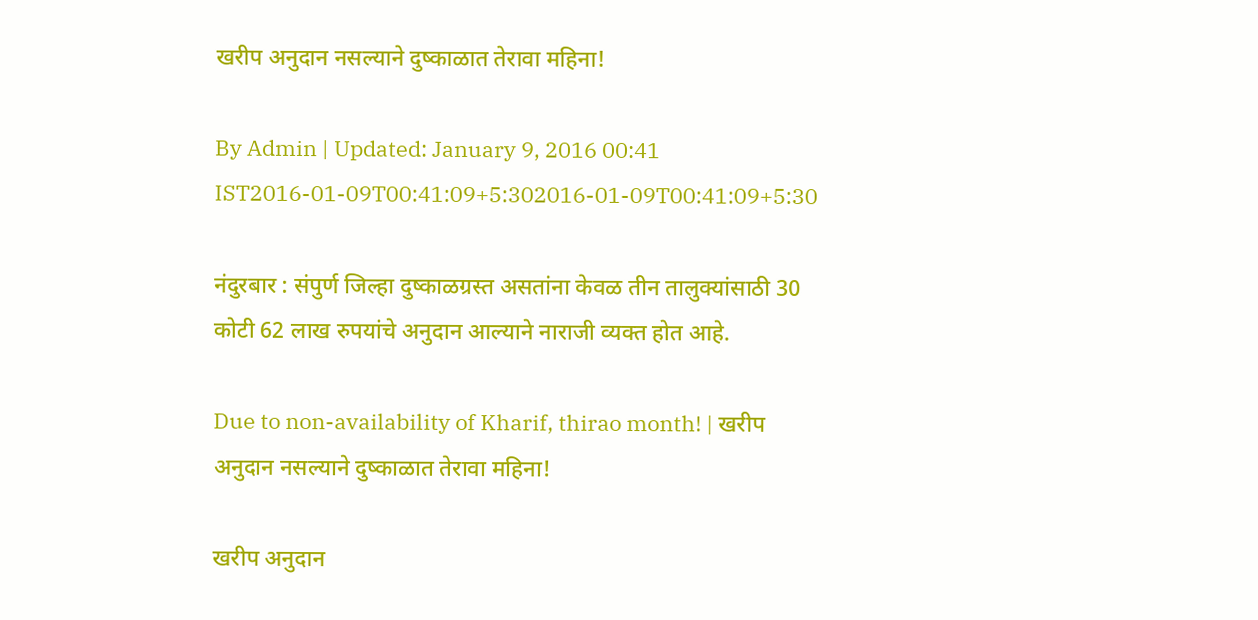खरीप अनुदान नसल्याने दुष्काळात तेरावा महिना!

By Admin | Updated: January 9, 2016 00:41 IST2016-01-09T00:41:09+5:302016-01-09T00:41:09+5:30

नंदुरबार : संपुर्ण जिल्हा दुष्काळग्रस्त असतांना केवळ तीन तालुक्यांसाठी 30 कोटी 62 लाख रुपयांचे अनुदान आल्याने नाराजी व्यक्त होत आहे.

Due to non-availability of Kharif, thirao month! | खरीप अनुदान नसल्याने दुष्काळात तेरावा महिना!

खरीप अनुदान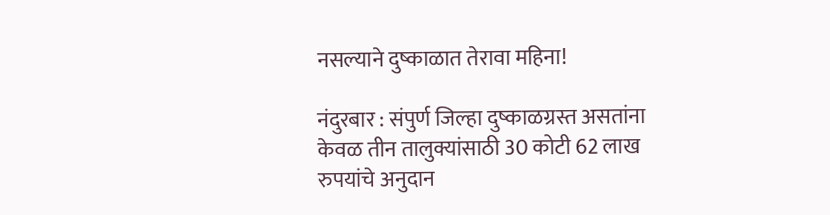नसल्याने दुष्काळात तेरावा महिना!

नंदुरबार : संपुर्ण जिल्हा दुष्काळग्रस्त असतांना केवळ तीन तालुक्यांसाठी 30 कोटी 62 लाख रुपयांचे अनुदान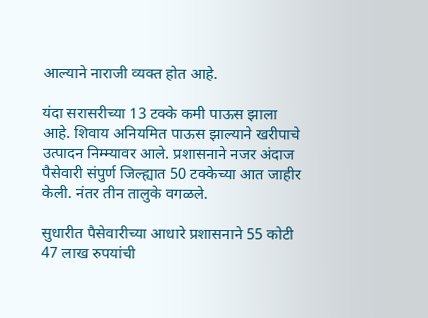आल्याने नाराजी व्यक्त होत आहे.

यंदा सरासरीच्या 13 टक्के कमी पाऊस झाला आहे. शिवाय अनियमित पाऊस झाल्याने खरीपाचे उत्पादन निम्म्यावर आले. प्रशासनाने नजर अंदाज पैसेवारी संपुर्ण जिल्ह्यात 50 टक्केच्या आत जाहीर केली. नंतर तीन तालुके वगळले.

सुधारीत पैसेवारीच्या आधारे प्रशासनाने 55 कोटी 47 लाख रुपयांची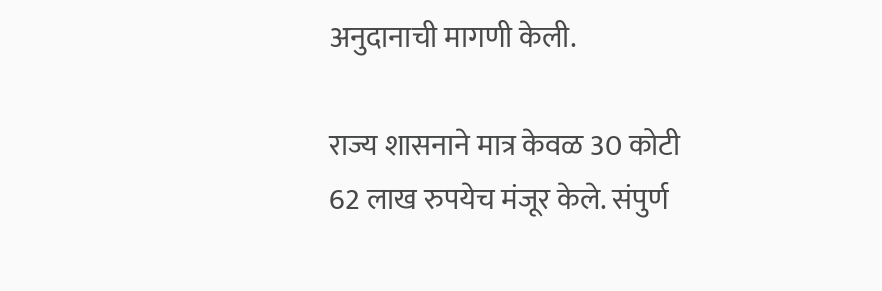अनुदानाची मागणी केली.

राज्य शासनाने मात्र केवळ 30 कोटी 62 लाख रुपयेच मंजूर केले. संपुर्ण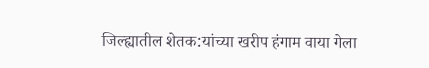जिल्ह्यातील शेतक:यांच्या खरीप हंगाम वाया गेला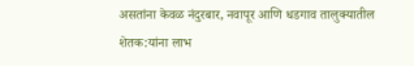असतांना केवळ नंदुरबार, नवापूर आणि धडगाव तालुक्यातील शेतक:यांना लाभ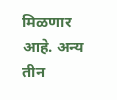मिळणार आहे. अन्य तीन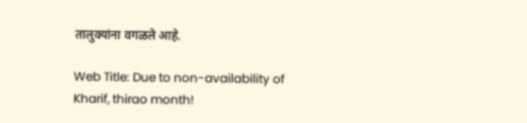तालुक्यांना वगळले आहे.

Web Title: Due to non-availability of Kharif, thirao month!